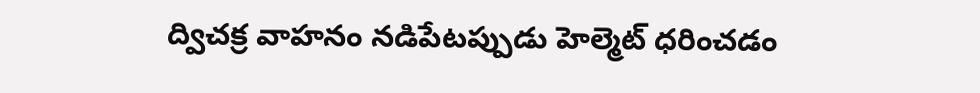ద్విచక్ర వాహనం నడిపేటప్పుడు హెల్మెట్ ధరించడం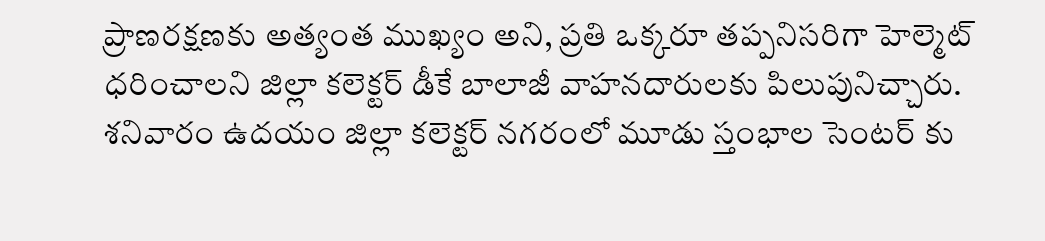ప్రాణరక్షణకు అత్యంత ముఖ్యం అని, ప్రతి ఒక్కరూ తప్పనిసరిగా హెల్మెట్ ధరించాలని జిల్లా కలెక్టర్ డీకే బాలాజీ వాహనదారులకు పిలుపునిచ్చారు.
శనివారం ఉదయం జిల్లా కలెక్టర్ నగరంలో మూడు స్తంభాల సెంటర్ కు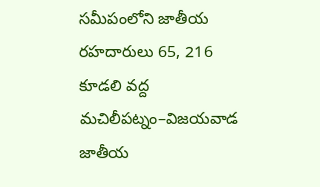సమీపంలోని జాతీయ రహదారులు 65, 216 కూడలి వద్ద మచిలీపట్నం–విజయవాడ జాతీయ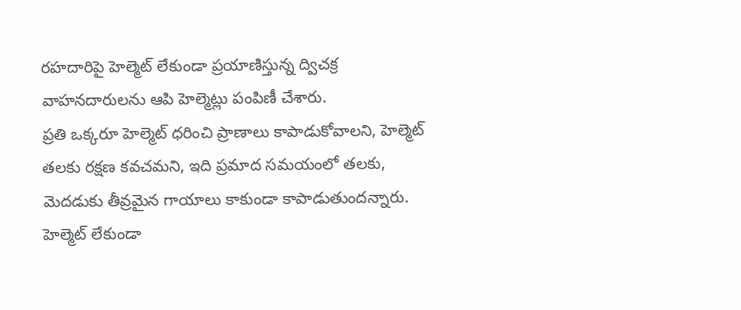రహదారిపై హెల్మెట్ లేకుండా ప్రయాణిస్తున్న ద్విచక్ర వాహనదారులను ఆపి హెల్మెట్లు పంపిణీ చేశారు.
ప్రతి ఒక్కరూ హెల్మెట్ ధరించి ప్రాణాలు కాపాడుకోవాలని, హెల్మెట్ తలకు రక్షణ కవచమని, ఇది ప్రమాద సమయంలో తలకు, మెదడుకు తీవ్రమైన గాయాలు కాకుండా కాపాడుతుందన్నారు. హెల్మెట్ లేకుండా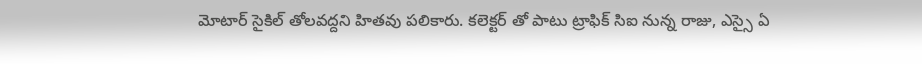మోటార్ సైకిల్ తోలవద్దని హితవు పలికారు. కలెక్టర్ తో పాటు ట్రాఫిక్ సిఐ నున్న రాజు, ఎస్సై ఏ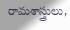రామశాస్త్రులు,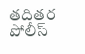తదితర పోలీస్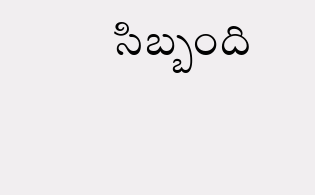సిబ్బంది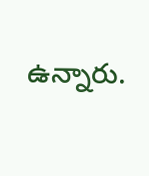ఉన్నారు.